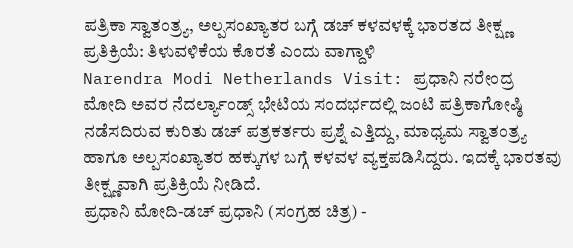ಪತ್ರಿಕಾ ಸ್ವಾತಂತ್ರ್ಯ, ಅಲ್ಪಸಂಖ್ಯಾತರ ಬಗ್ಗೆ ಡಚ್ ಕಳವಳಕ್ಕೆ ಭಾರತದ ತೀಕ್ಷ್ಣ ಪ್ರತಿಕ್ರಿಯೆ: ತಿಳುವಳಿಕೆಯ ಕೊರತೆ ಎಂದು ವಾಗ್ದಾಳಿ
Narendra Modi Netherlands Visit: ಪ್ರಧಾನಿ ನರೇಂದ್ರ ಮೋದಿ ಅವರ ನೆದರ್ಲ್ಯಾಂಡ್ಸ್ ಭೇಟಿಯ ಸಂದರ್ಭದಲ್ಲಿ ಜಂಟಿ ಪತ್ರಿಕಾಗೋಷ್ಠಿ ನಡೆಸದಿರುವ ಕುರಿತು ಡಚ್ ಪತ್ರಕರ್ತರು ಪ್ರಶ್ನೆ ಎತ್ತಿದ್ದು, ಮಾಧ್ಯಮ ಸ್ವಾತಂತ್ರ್ಯ ಹಾಗೂ ಅಲ್ಪಸಂಖ್ಯಾತರ ಹಕ್ಕುಗಳ ಬಗ್ಗೆ ಕಳವಳ ವ್ಯಕ್ತಪಡಿಸಿದ್ದರು. ಇದಕ್ಕೆ ಭಾರತವು ತೀಕ್ಷ್ಣವಾಗಿ ಪ್ರತಿಕ್ರಿಯೆ ನೀಡಿದೆ.
ಪ್ರಧಾನಿ ಮೋದಿ-ಡಚ್ ಪ್ರಧಾನಿ (ಸಂಗ್ರಹ ಚಿತ್ರ) -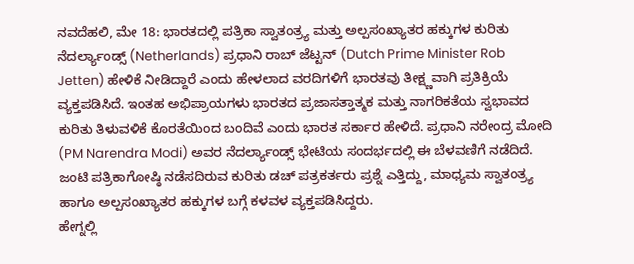ನವದೆಹಲಿ, ಮೇ 18: ಭಾರತದಲ್ಲಿ ಪತ್ರಿಕಾ ಸ್ವಾತಂತ್ರ್ಯ ಮತ್ತು ಅಲ್ಪಸಂಖ್ಯಾತರ ಹಕ್ಕುಗಳ ಕುರಿತು ನೆದರ್ಲ್ಯಾಂಡ್ಸ್ (Netherlands) ಪ್ರಧಾನಿ ರಾಬ್ ಜೆಟ್ಟನ್ (Dutch Prime Minister Rob Jetten) ಹೇಳಿಕೆ ನೀಡಿದ್ದಾರೆ ಎಂದು ಹೇಳಲಾದ ವರದಿಗಳಿಗೆ ಭಾರತವು ತೀಕ್ಷ್ಣವಾಗಿ ಪ್ರತಿಕ್ರಿಯೆ ವ್ಯಕ್ತಪಡಿಸಿದೆ. ಇಂತಹ ಅಭಿಪ್ರಾಯಗಳು ಭಾರತದ ಪ್ರಜಾಸತ್ತಾತ್ಮಕ ಮತ್ತು ನಾಗರಿಕತೆಯ ಸ್ವಭಾವದ ಕುರಿತು ತಿಳುವಳಿಕೆ ಕೊರತೆಯಿಂದ ಬಂದಿವೆ ಎಂದು ಭಾರತ ಸರ್ಕಾರ ಹೇಳಿದೆ. ಪ್ರಧಾನಿ ನರೇಂದ್ರ ಮೋದಿ (PM Narendra Modi) ಅವರ ನೆದರ್ಲ್ಯಾಂಡ್ಸ್ ಭೇಟಿಯ ಸಂದರ್ಭದಲ್ಲಿ ಈ ಬೆಳವಣಿಗೆ ನಡೆದಿದೆ. ಜಂಟಿ ಪತ್ರಿಕಾಗೋಷ್ಠಿ ನಡೆಸದಿರುವ ಕುರಿತು ಡಚ್ ಪತ್ರಕರ್ತರು ಪ್ರಶ್ನೆ ಎತ್ತಿದ್ದು, ಮಾಧ್ಯಮ ಸ್ವಾತಂತ್ರ್ಯ ಹಾಗೂ ಅಲ್ಪಸಂಖ್ಯಾತರ ಹಕ್ಕುಗಳ ಬಗ್ಗೆ ಕಳವಳ ವ್ಯಕ್ತಪಡಿಸಿದ್ದರು.
ಹೇಗ್ನಲ್ಲಿ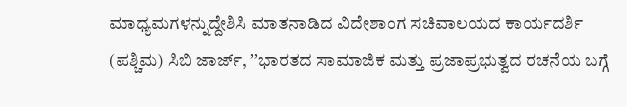ಮಾಧ್ಯಮಗಳನ್ನುದ್ದೇಶಿಸಿ ಮಾತನಾಡಿದ ವಿದೇಶಾಂಗ ಸಚಿವಾಲಯದ ಕಾರ್ಯದರ್ಶಿ (ಪಶ್ಚಿಮ) ಸಿಬಿ ಜಾರ್ಜ್, ʼʼಭಾರತದ ಸಾಮಾಜಿಕ ಮತ್ತು ಪ್ರಜಾಪ್ರಭುತ್ವದ ರಚನೆಯ ಬಗ್ಗೆ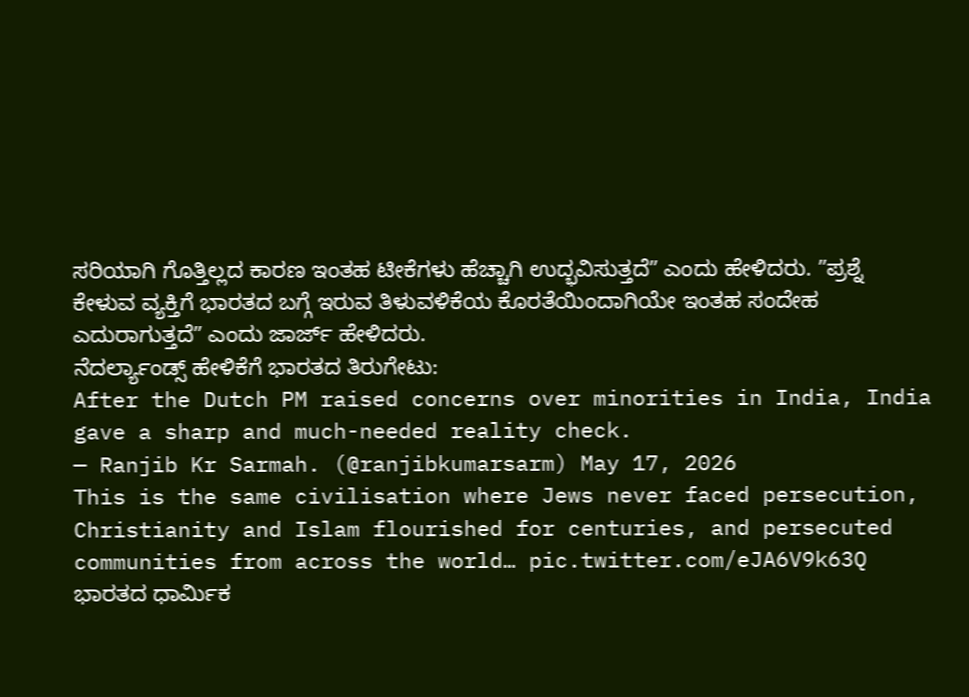ಸರಿಯಾಗಿ ಗೊತ್ತಿಲ್ಲದ ಕಾರಣ ಇಂತಹ ಟೀಕೆಗಳು ಹೆಚ್ಚಾಗಿ ಉದ್ಭವಿಸುತ್ತದೆʼʼ ಎಂದು ಹೇಳಿದರು. ʼʼಪ್ರಶ್ನೆ ಕೇಳುವ ವ್ಯಕ್ತಿಗೆ ಭಾರತದ ಬಗ್ಗೆ ಇರುವ ತಿಳುವಳಿಕೆಯ ಕೊರತೆಯಿಂದಾಗಿಯೇ ಇಂತಹ ಸಂದೇಹ ಎದುರಾಗುತ್ತದೆʼʼ ಎಂದು ಜಾರ್ಜ್ ಹೇಳಿದರು.
ನೆದರ್ಲ್ಯಾಂಡ್ಸ್ ಹೇಳಿಕೆಗೆ ಭಾರತದ ತಿರುಗೇಟು:
After the Dutch PM raised concerns over minorities in India, India gave a sharp and much-needed reality check.
— Ranjib Kr Sarmah. (@ranjibkumarsarm) May 17, 2026
This is the same civilisation where Jews never faced persecution, Christianity and Islam flourished for centuries, and persecuted communities from across the world… pic.twitter.com/eJA6V9k63Q
ಭಾರತದ ಧಾರ್ಮಿಕ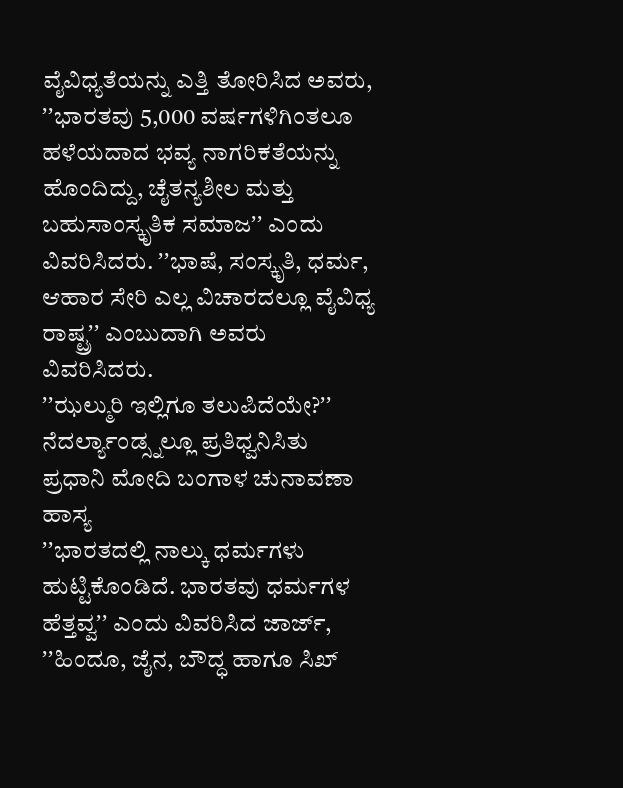ವೈವಿಧ್ಯತೆಯನ್ನು ಎತ್ತಿ ತೋರಿಸಿದ ಅವರು, ʼʼಭಾರತವು 5,000 ವರ್ಷಗಳಿಗಿಂತಲೂ ಹಳೆಯದಾದ ಭವ್ಯ ನಾಗರಿಕತೆಯನ್ನು ಹೊಂದಿದ್ದು, ಚೈತನ್ಯಶೀಲ ಮತ್ತು ಬಹುಸಾಂಸ್ಕೃತಿಕ ಸಮಾಜʼʼ ಎಂದು ವಿವರಿಸಿದರು. ʼʼಭಾಷೆ, ಸಂಸ್ಕೃತಿ, ಧರ್ಮ, ಆಹಾರ ಸೇರಿ ಎಲ್ಲ ವಿಚಾರದಲ್ಲೂ ವೈವಿಧ್ಯ ರಾಷ್ಟ್ರʼʼ ಎಂಬುದಾಗಿ ಅವರು ವಿವರಿಸಿದರು.
ʼʼಝಲ್ಮುರಿ ಇಲ್ಲಿಗೂ ತಲುಪಿದೆಯೇ?ʼʼ ನೆದರ್ಲ್ಯಾಂಡ್ಸ್ನಲ್ಲೂ ಪ್ರತಿಧ್ವನಿಸಿತು ಪ್ರಧಾನಿ ಮೋದಿ ಬಂಗಾಳ ಚುನಾವಣಾ ಹಾಸ್ಯ
ʼʼಭಾರತದಲ್ಲಿ ನಾಲ್ಕು ಧರ್ಮಗಳು ಹುಟ್ಟಿಕೊಂಡಿದೆ. ಭಾರತವು ಧರ್ಮಗಳ ಹೆತ್ತವ್ವʼʼ ಎಂದು ವಿವರಿಸಿದ ಜಾರ್ಜ್, ʼʼಹಿಂದೂ, ಜೈನ, ಬೌದ್ಧ ಹಾಗೂ ಸಿಖ್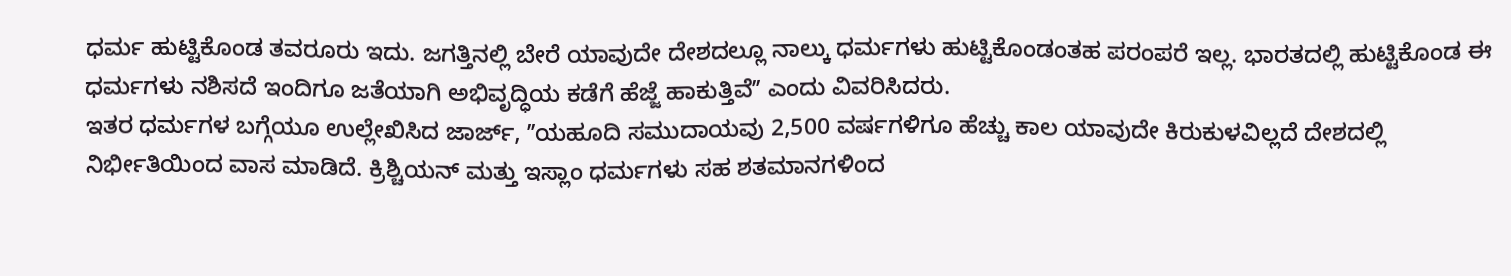ಧರ್ಮ ಹುಟ್ಟಿಕೊಂಡ ತವರೂರು ಇದು. ಜಗತ್ತಿನಲ್ಲಿ ಬೇರೆ ಯಾವುದೇ ದೇಶದಲ್ಲೂ ನಾಲ್ಕು ಧರ್ಮಗಳು ಹುಟ್ಟಿಕೊಂಡಂತಹ ಪರಂಪರೆ ಇಲ್ಲ. ಭಾರತದಲ್ಲಿ ಹುಟ್ಟಿಕೊಂಡ ಈ ಧರ್ಮಗಳು ನಶಿಸದೆ ಇಂದಿಗೂ ಜತೆಯಾಗಿ ಅಭಿವೃದ್ಧಿಯ ಕಡೆಗೆ ಹೆಜ್ಜೆ ಹಾಕುತ್ತಿವೆʼʼ ಎಂದು ವಿವರಿಸಿದರು.
ಇತರ ಧರ್ಮಗಳ ಬಗ್ಗೆಯೂ ಉಲ್ಲೇಖಿಸಿದ ಜಾರ್ಜ್, ʼʼಯಹೂದಿ ಸಮುದಾಯವು 2,500 ವರ್ಷಗಳಿಗೂ ಹೆಚ್ಚು ಕಾಲ ಯಾವುದೇ ಕಿರುಕುಳವಿಲ್ಲದೆ ದೇಶದಲ್ಲಿ ನಿರ್ಭೀತಿಯಿಂದ ವಾಸ ಮಾಡಿದೆ. ಕ್ರಿಶ್ಚಿಯನ್ ಮತ್ತು ಇಸ್ಲಾಂ ಧರ್ಮಗಳು ಸಹ ಶತಮಾನಗಳಿಂದ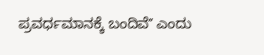ಪ್ರವರ್ಧಮಾನಕ್ಕೆ ಬಂದಿವೆʼʼ ಎಂದು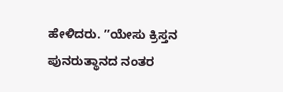ಹೇಳಿದರು. ʼʼಯೇಸು ಕ್ರಿಸ್ತನ ಪುನರುತ್ಥಾನದ ನಂತರ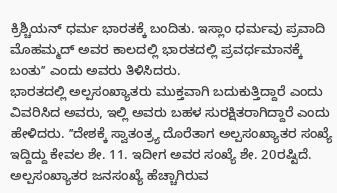ಕ್ರಿಶ್ಚಿಯನ್ ಧರ್ಮ ಭಾರತಕ್ಕೆ ಬಂದಿತು. ಇಸ್ಲಾಂ ಧರ್ಮವು ಪ್ರವಾದಿ ಮೊಹಮ್ಮದ್ ಅವರ ಕಾಲದಲ್ಲಿ ಭಾರತದಲ್ಲಿ ಪ್ರವರ್ಧಮಾನಕ್ಕೆ ಬಂತುʼʼ ಎಂದು ಅವರು ತಿಳಿಸಿದರು.
ಭಾರತದಲ್ಲಿ ಅಲ್ಪಸಂಖ್ಯಾತರು ಮುಕ್ತವಾಗಿ ಬದುಕುತ್ತಿದ್ದಾರೆ ಎಂದು ವಿವರಿಸಿದ ಅವರು, ಇಲ್ಲಿ ಅವರು ಬಹಳ ಸುರಕ್ಷಿತರಾಗಿದ್ದಾರೆ ಎಂದು ಹೇಳಿದರು. ʼʼದೇಶಕ್ಕೆ ಸ್ವಾತಂತ್ರ್ಯ ದೊರೆತಾಗ ಅಲ್ಪಸಂಖ್ಯಾತರ ಸಂಖ್ಯೆ ಇದ್ದಿದ್ದು ಕೇವಲ ಶೇ. 11. ಇದೀಗ ಅವರ ಸಂಖ್ಯೆ ಶೇ. 20ರಷ್ಟಿದೆ. ಅಲ್ಪಸಂಖ್ಯಾತರ ಜನಸಂಖ್ಯೆ ಹೆಚ್ಚಾಗಿರುವ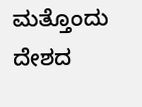ಮತ್ತೊಂದು ದೇಶದ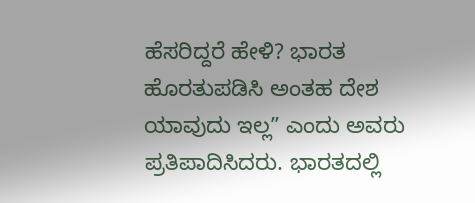ಹೆಸರಿದ್ದರೆ ಹೇಳಿ? ಭಾರತ ಹೊರತುಪಡಿಸಿ ಅಂತಹ ದೇಶ ಯಾವುದು ಇಲ್ಲʼʼ ಎಂದು ಅವರು ಪ್ರತಿಪಾದಿಸಿದರು. ಭಾರತದಲ್ಲಿ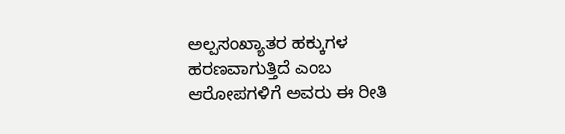ಅಲ್ಪಸಂಖ್ಯಾತರ ಹಕ್ಕುಗಳ ಹರಣವಾಗುತ್ತಿದೆ ಎಂಬ ಆರೋಪಗಳಿಗೆ ಅವರು ಈ ರೀತಿ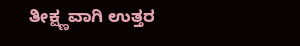ತೀಕ್ಷ್ಣವಾಗಿ ಉತ್ತರ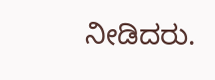ನೀಡಿದರು.